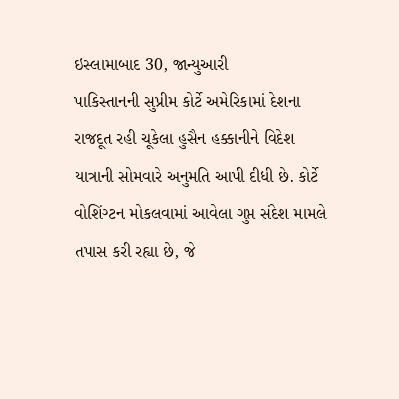ઇસ્લામાબાદ 30, જાન્યુઆરી
પાકિસ્તાનની સુપ્રીમ કોર્ટે અમેરિકામાં દેશના રાજદૂત રહી ચૂકેલા હુસૈન હક્કાનીને વિદેશ યાત્રાની સોમવારે અનુમતિ આપી દીધી છે. કોર્ટે વોશિંગ્ટન મોકલવામાં આવેલા ગુપ્ત સંદેશ મામલે તપાસ કરી રહ્યા છે, જે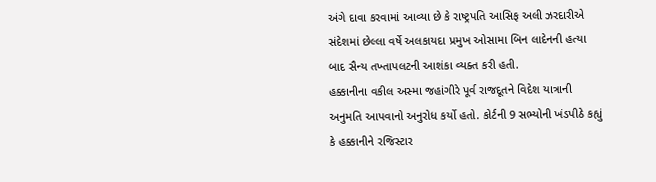અંગે દાવા કરવામાં આવ્યા છે કે રાષ્ટ્રપતિ આસિફ અલી ઝરદારીએ સંદેશમાં છેલ્લા વર્ષે અલકાયદા પ્રમુખ ઓસામા બિન લાદેનની હત્યા બાદ સૈન્ય તખ્તાપલટની આશંકા વ્યક્ત કરી હતી.
હક્કાનીના વકીલ અસ્મા જહાંગીરે પૂર્વ રાજદૂતને વિદેશ યાત્રાની અનુમતિ આપવાનો અનુરોધ કર્યો હતો. કોર્ટની 9 સભ્યોની ખંડપીઠે કહ્યું કે હક્કાનીને રજિસ્ટાર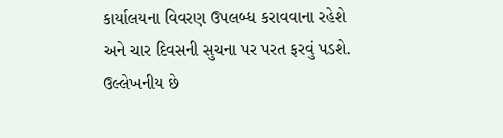કાર્યાલયના વિવરણ ઉપલબ્ધ કરાવવાના રહેશે અને ચાર દિવસની સુચના પર પરત ફરવું પડશે. ઉલ્લેખનીય છે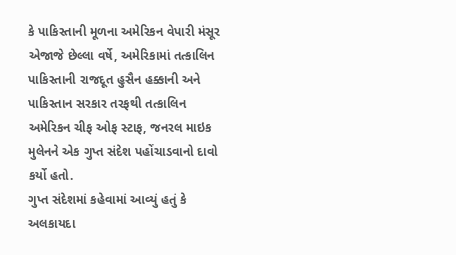કે પાકિસ્તાની મૂળના અમેરિકન વેપારી મંસૂર એજાજે છેલ્લા વર્ષે, અમેરિકામાં તત્કાલિન પાકિસ્તાની રાજદૂત હુસૈન હક્કાની અને પાકિસ્તાન સરકાર તરફથી તત્કાલિન અમેરિકન ચીફ ઓફ સ્ટાફ, જનરલ માઇક મુલેનને એક ગુપ્ત સંદેશ પહોંચાડવાનો દાવો કર્યો હતો.
ગુપ્ત સંદેશમાં કહેવામાં આવ્યું હતું કે અલકાયદા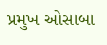પ્રમુખ ઓસાબા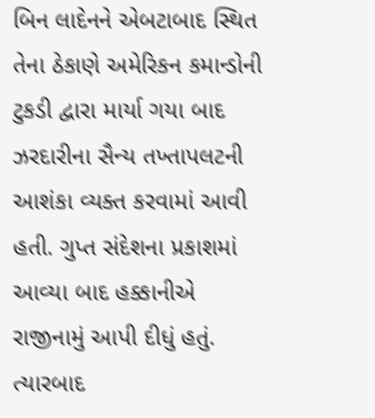બિન લાદેનને એબટાબાદ સ્થિત તેના ઠેકાણે અમેરિકન કમાન્ડોની ટુકડી દ્વારા માર્યા ગયા બાદ ઝરદારીના સૈન્ય તખ્તાપલટની આશંકા વ્યક્ત કરવામાં આવી હતી. ગુપ્ત સંદેશના પ્રકાશમાં આવ્યા બાદ હક્કાનીએ રાજીનામું આપી દીધું હતું. ત્યારબાદ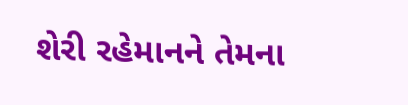શેરી રહેમાનને તેમના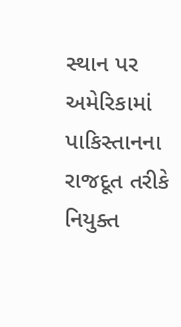સ્થાન પર અમેરિકામાં પાકિસ્તાનના રાજદૂત તરીકે નિયુક્ત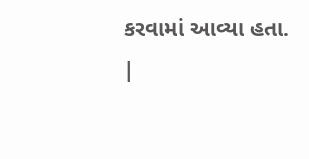કરવામાં આવ્યા હતા.
|